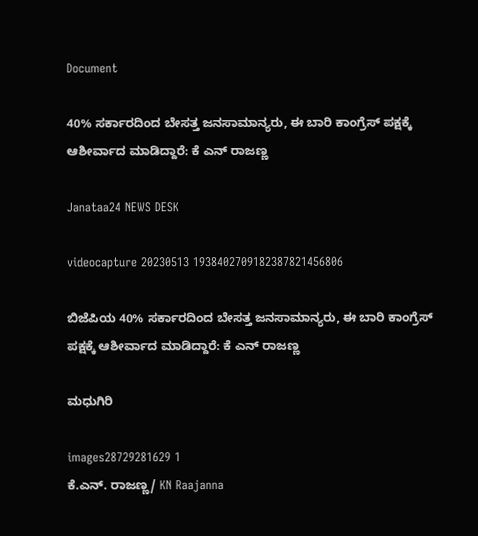Document

40% ಸರ್ಕಾರದಿಂದ ಬೇಸತ್ತ ಜನಸಾಮಾನ್ಯರು, ಈ ಬಾರಿ ಕಾಂಗ್ರೆಸ್ ಪಕ್ಷಕ್ಕೆ ಆಶೀರ್ವಾದ ಮಾಡಿದ್ದಾರೆ: ಕೆ ಎನ್ ರಾಜಣ್ಣ

Janataa24 NEWS DESK

videocapture 20230513 1938402709182387821456806

ಬಿಜೆಪಿಯ 40% ಸರ್ಕಾರದಿಂದ ಬೇಸತ್ತ ಜನಸಾಮಾನ್ಯರು, ಈ ಬಾರಿ ಕಾಂಗ್ರೆಸ್ ಪಕ್ಷಕ್ಕೆ ಆಶೀರ್ವಾದ ಮಾಡಿದ್ದಾರೆ: ಕೆ ಎನ್ ರಾಜಣ್ಣ

ಮಧುಗಿರಿ

images28729281629 1
ಕೆ.ಎನ್. ರಾಜಣ್ಣ/ KN Raajanna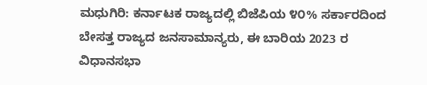ಮಧುಗಿರಿ: ಕರ್ನಾಟಕ ರಾಜ್ಯದಲ್ಲಿ ಬಿಜೆಪಿಯ ೪೦% ಸರ್ಕಾರದಿಂದ ಬೇಸತ್ತ ರಾಜ್ಯದ ಜನಸಾಮಾನ್ಯರು, ಈ ಬಾರಿಯ 2023 ರ ವಿಧಾನಸಭಾ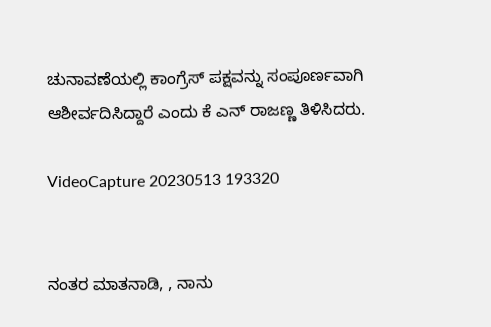ಚುನಾವಣೆಯಲ್ಲಿ ಕಾಂಗ್ರೆಸ್ ಪಕ್ಷವನ್ನು ಸಂಪೂರ್ಣವಾಗಿ ಆಶೀರ್ವದಿಸಿದ್ದಾರೆ ಎಂದು ಕೆ ಎನ್ ರಾಜಣ್ಣ ತಿಳಿಸಿದರು.

VideoCapture 20230513 193320


ನಂತರ ಮಾತನಾಡಿ, , ನಾನು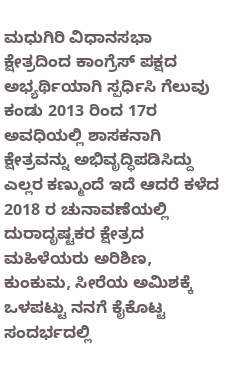ಮಧುಗಿರಿ ವಿಧಾನಸಭಾ ಕ್ಷೇತ್ರದಿಂದ ಕಾಂಗ್ರೆಸ್ ಪಕ್ಷದ ಅಭ್ಯರ್ಥಿಯಾಗಿ ಸ್ಪರ್ಧಿಸಿ ಗೆಲುವು ಕಂಡು 2013 ರಿಂದ 17ರ ಅವಧಿಯಲ್ಲಿ ಶಾಸಕನಾಗಿ ಕ್ಷೇತ್ರವನ್ನು ಅಭಿವೃದ್ಧಿಪಡಿಸಿದ್ದು ಎಲ್ಲರ ಕಣ್ಮುಂದೆ ಇದೆ ಆದರೆ ಕಳೆದ 2018 ರ ಚುನಾವಣೆಯಲ್ಲಿ ದುರಾದೃಷ್ಟಕರ ಕ್ಷೇತ್ರದ ಮಹಿಳೆಯರು ಅರಿಶಿಣ, ಕುಂಕುಮ, ಸೀರೆಯ ಅಮಿಶಕ್ಕೆ ಒಳಪಟ್ಟು ನನಗೆ ಕೈಕೊಟ್ಟ ಸಂದರ್ಭದಲ್ಲಿ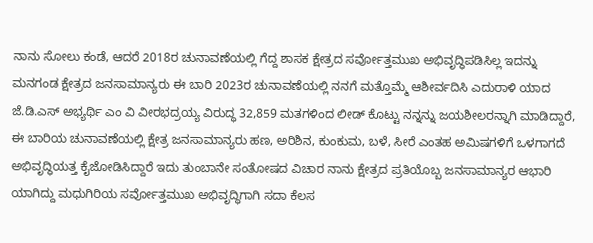ನಾನು ಸೋಲು ಕಂಡೆ, ಆದರೆ 2018ರ ಚುನಾವಣೆಯಲ್ಲಿ ಗೆದ್ದ ಶಾಸಕ ಕ್ಷೇತ್ರದ ಸರ್ವೋತ್ತಮುಖ ಅಭಿವೃದ್ಧಿಪಡಿಸಿಲ್ಲ ಇದನ್ನು ಮನಗಂಡ ಕ್ಷೇತ್ರದ ಜನಸಾಮಾನ್ಯರು ಈ ಬಾರಿ 2023ರ ಚುನಾವಣೆಯಲ್ಲಿ ನನಗೆ ಮತ್ತೊಮ್ಮೆ ಆಶೀರ್ವದಿಸಿ ಎದುರಾಳಿ ಯಾದ ಜೆ.ಡಿ.ಎಸ್ ಅಭ್ಯರ್ಥಿ ಎಂ ವಿ ವೀರಭದ್ರಯ್ಯ ವಿರುದ್ಧ 32,859 ಮತಗಳಿಂದ ಲೀಡ್ ಕೊಟ್ಟು ನನ್ನನ್ನು ಜಯಶೀಲರನ್ನಾಗಿ ಮಾಡಿದ್ದಾರೆ, ಈ ಬಾರಿಯ ಚುನಾವಣೆಯಲ್ಲಿ ಕ್ಷೇತ್ರ ಜನಸಾಮಾನ್ಯರು ಹಣ, ಅರಿಶಿನ, ಕುಂಕುಮ, ಬಳೆ, ಸೀರೆ ಎಂತಹ ಅಮಿಷಗಳಿಗೆ ಒಳಗಾಗದೆ ಅಭಿವೃದ್ಧಿಯತ್ತ ಕೈಜೋಡಿಸಿದ್ದಾರೆ ಇದು ತುಂಬಾನೇ ಸಂತೋಷದ ವಿಚಾರ ನಾನು ಕ್ಷೇತ್ರದ ಪ್ರತಿಯೊಬ್ಬ ಜನಸಾಮಾನ್ಯರ ಆಭಾರಿ ಯಾಗಿದ್ದು ಮಧುಗಿರಿಯ ಸರ್ವೋತ್ತಮುಖ ಅಭಿವೃದ್ಧಿಗಾಗಿ ಸದಾ ಕೆಲಸ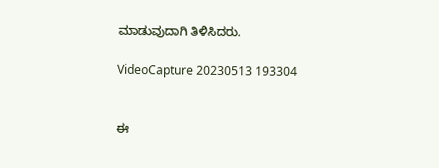ಮಾಡುವುದಾಗಿ ತಿಳಿಸಿದರು.

VideoCapture 20230513 193304


ಈ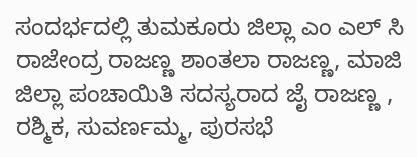ಸಂದರ್ಭದಲ್ಲಿ ತುಮಕೂರು ಜಿಲ್ಲಾ ಎಂ ಎಲ್ ಸಿ ರಾಜೇಂದ್ರ ರಾಜಣ್ಣ ಶಾಂತಲಾ ರಾಜಣ್ಣ, ಮಾಜಿ ಜಿಲ್ಲಾ ಪಂಚಾಯಿತಿ ಸದಸ್ಯರಾದ ಜೈ ರಾಜಣ್ಣ , ರಶ್ಮಿಕ, ಸುವರ್ಣಮ್ಮ, ಪುರಸಭೆ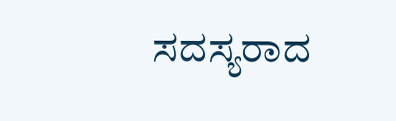ಸದಸ್ಯರಾದ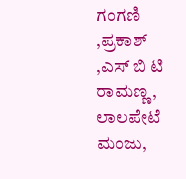ಗಂಗಣಿ ,ಪ್ರಕಾಶ್ ,ಎಸ್ ಬಿ ಟಿ ರಾಮಣ್ಣ, ಲಾಲಪೇಟೆ ಮಂಜು,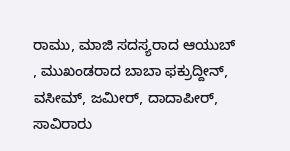ರಾಮು, ಮಾಜಿ ಸದಸ್ಯರಾದ ಆಯುಬ್ , ಮುಖಂಡರಾದ ಬಾಬಾ ಫಕ್ರುದ್ದೀನ್, ವಸೀಮ್, ಜಮೀರ್, ದಾದಾಪೀರ್, ಸಾವಿರಾರು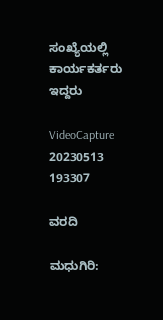ಸಂಖ್ಯೆಯಲ್ಲಿ ಕಾರ್ಯಕರ್ತರು ಇದ್ದರು

VideoCapture 20230513 193307

ವರದಿ

ಮಧುಗಿರಿ: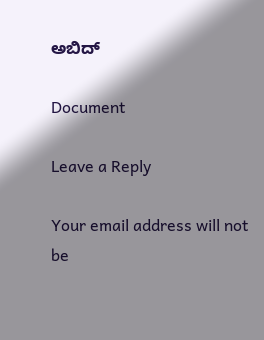ಅಬಿದ್

Document

Leave a Reply

Your email address will not be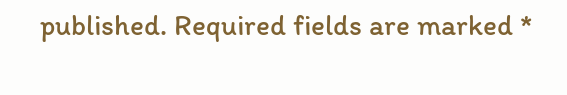published. Required fields are marked *